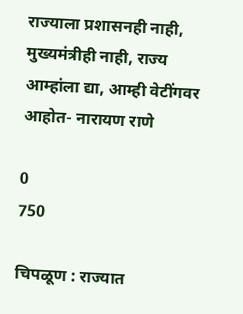राज्याला प्रशासनही नाही, मुख्यमंत्रीही नाही, राज्य आम्हांला द्या, आम्ही वेटींगवर आहोत- नारायण राणे

0
750

चिपळूण : राज्यात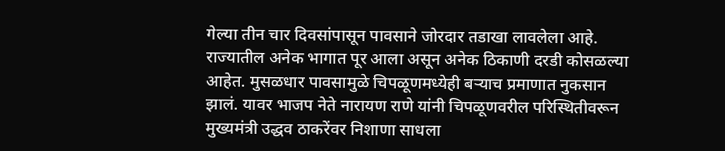गेल्या तीन चार दिवसांपासून पावसाने जोरदार तडाखा लावलेला आहे. राज्यातील अनेक भागात पूर आला असून अनेक ठिकाणी दरडी कोसळल्या आहेत. मुसळधार पावसामुळे चिपळूणमध्येही बऱ्याच प्रमाणात नुकसान झालं. यावर भाजप नेते नारायण राणे यांनी चिपळूणवरील परिस्थितीवरून मुख्यमंत्री उद्धव ठाकरेंवर निशाणा साधला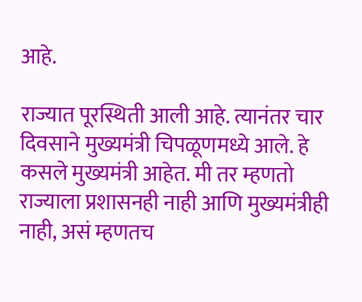आहे.

राज्यात पूरस्थिती आली आहे. त्यानंतर चार दिवसाने मुख्यमंत्री चिपळूणमध्ये आले. हे कसले मुख्यमंत्री आहेत. मी तर म्हणतो राज्याला प्रशासनही नाही आणि मुख्यमंत्रीही नाही, असं म्हणतच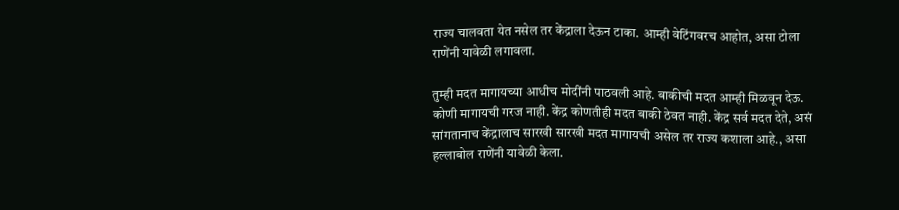राज्य चालवता येत नसेल तर केंद्राला देऊन टाका. आम्ही वेटिंगवरच आहोत, असा टोला राणेंनी यावेळी लगावला.

तुम्ही मदत मागायच्या आधीच मोदींनी पाठवली आहे. बाकीची मदत आम्ही मिळवून देऊ. कोणी मागायची गरज नाही. केंद्र कोणतीही मदत बाकी ठेवत नाही. केंद्र सर्व मदत देते, असं सांगतानाच केंद्रालाच सारखी सारखी मदत मागायची असेल तर राज्य कशाला आहे., असा हल्लाबोल राणेंनी यावेळी केला.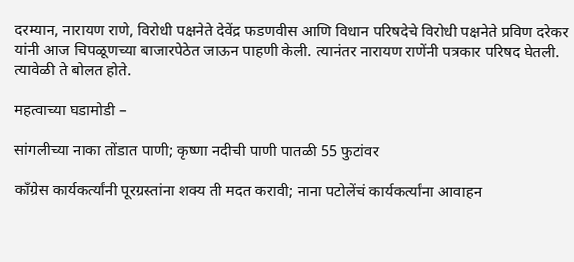दरम्यान, नारायण राणे, विरोधी पक्षनेते देवेंद्र फडणवीस आणि विधान परिषदेचे विरोधी पक्षनेते प्रविण दरेकर यांनी आज चिपळूणच्या बाजारपेठेत जाऊन पाहणी केली. त्यानंतर नारायण राणेंनी पत्रकार परिषद घेतली. त्यावेळी ते बोलत होते.

महत्वाच्या घडामोडी –

सांगलीच्या नाका तोंडात पाणी; कृष्णा नदीची पाणी पातळी 55 फुटांवर

काँग्रेस कार्यकर्त्यांनी पूरग्रस्तांना शक्य ती मदत करावी; नाना पटोलेंचं कार्यकर्त्यांना आवाहन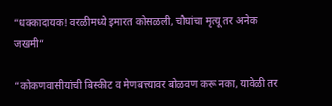“धक्कादायक! वरळीमध्ये इमारत कोसळली, चौघांचा मृत्यू तर अनेक जखमी”

“कोकणवासीयांची बिस्कीट व मेणबत्त्यावर बोळवण करू नका, यावेळी तर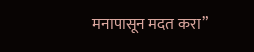मनापासून मदत करा”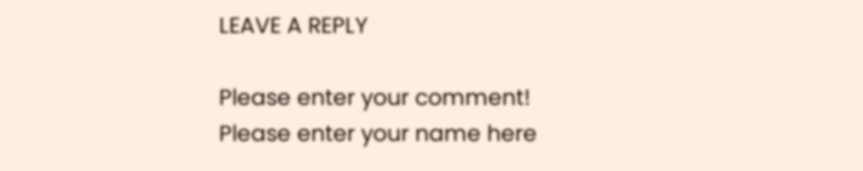LEAVE A REPLY

Please enter your comment!
Please enter your name here